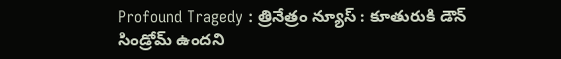Profound Tragedy : త్రినేత్రం న్యూస్ : కూతురుకి డౌన్ సిండ్రోమ్ ఉందని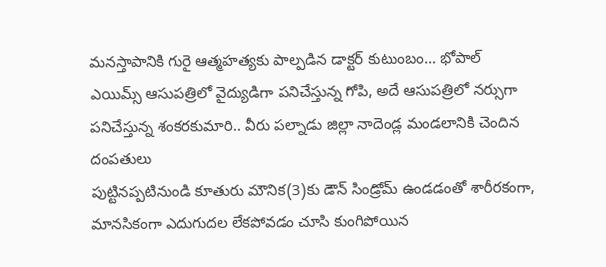మనస్తాపానికి గురై ఆత్మహత్యకు పాల్పడిన డాక్టర్ కుటుంబం… భోపాల్ ఎయిమ్స్ ఆసుపత్రిలో వైద్యుడిగా పనిచేస్తున్న గోపి, అదే ఆసుపత్రిలో నర్సుగా పనిచేస్తున్న శంకరకుమారి.. వీరు పల్నాడు జిల్లా నాదెండ్ల మండలానికి చెందిన దంపతులు
పుట్టినప్పటినుండి కూతురు మౌనిక(3)కు డౌన్ సిండ్రోమ్ ఉండడంతో శారీరకంగా, మానసికంగా ఎదుగుదల లేకపోవడం చూసి కుంగిపోయిన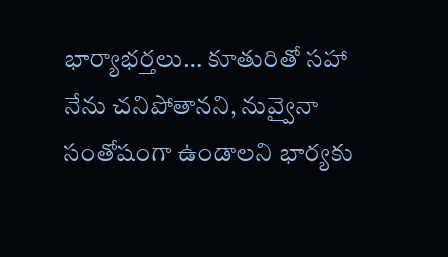భార్యాభర్తలు… కూతురితో సహా నేను చనిపోతానని, నువ్వైనా సంతోషంగా ఉండాలని భార్యకు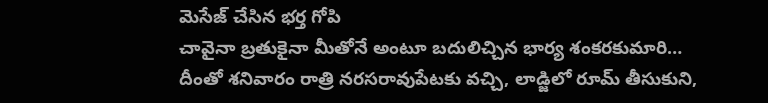మెసేజ్ చేసిన భర్త గోపి
చావైనా బ్రతుకైనా మీతోనే అంటూ బదులిచ్చిన భార్య శంకరకుమారి… దీంతో శనివారం రాత్రి నరసరావుపేటకు వచ్చి, లాడ్జిలో రూమ్ తీసుకుని,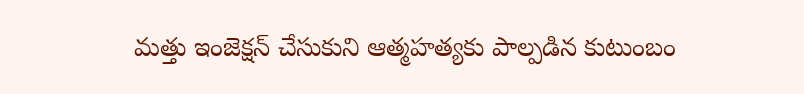మత్తు ఇంజెక్షన్ చేసుకుని ఆత్మహత్యకు పాల్పడిన కుటుంబం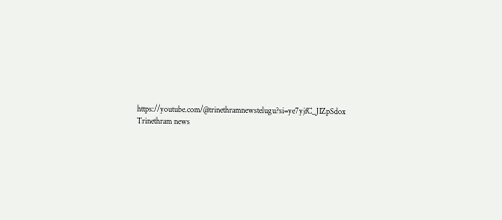https://youtube.com/@trinethramnewstelugu?si=ye7yjfC_JIZpSdox
Trinethram news